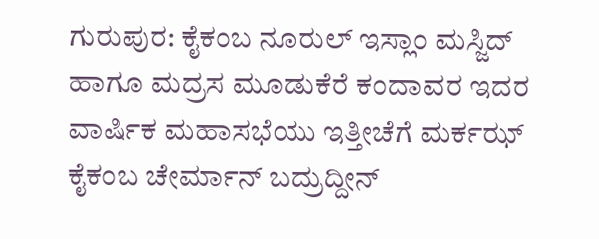ಗುರುಪುರ: ಕೈಕಂಬ ನೂರುಲ್ ಇಸ್ಲಾಂ ಮಸ್ಜಿದ್ ಹಾಗೂ ಮದ್ರಸ ಮೂಡುಕೆರೆ ಕಂದಾವರ ಇದರ ವಾರ್ಷಿಕ ಮಹಾಸಭೆಯು ಇತ್ತೀಚೆಗೆ ಮರ್ಕಝ್ ಕೈಕಂಬ ಚೇರ್ಮಾನ್ ಬದ್ರುದ್ದೀನ್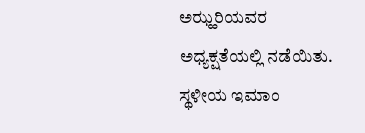ಅಝ್ಹರಿಯವರ ಅಧ್ಯಕ್ಷತೆಯಲ್ಲಿ ನಡೆಯಿತು.
ಸ್ಥಳೀಯ ಇಮಾಂ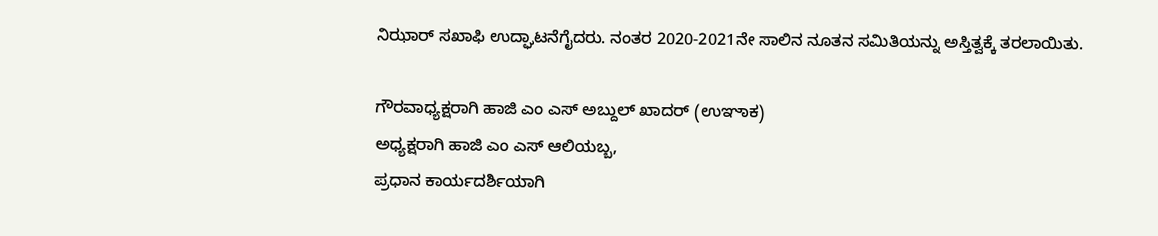ನಿಝಾರ್ ಸಖಾಫಿ ಉದ್ಘಾಟನೆಗೈದರು. ನಂತರ 2020-2021ನೇ ಸಾಲಿನ ನೂತನ ಸಮಿತಿಯನ್ನು ಅಸ್ತಿತ್ವಕ್ಕೆ ತರಲಾಯಿತು.

ಗೌರವಾಧ್ಯಕ್ಷರಾಗಿ ಹಾಜಿ ಎಂ ಎಸ್ ಅಬ್ದುಲ್ ಖಾದರ್ (ಉಞಾಕ)
ಅಧ್ಯಕ್ಷರಾಗಿ ಹಾಜಿ ಎಂ ಎಸ್ ಆಲಿಯಬ್ಬ,
ಪ್ರಧಾನ ಕಾರ್ಯದರ್ಶಿಯಾಗಿ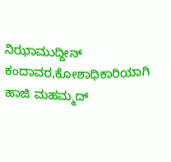ನಿಝಾಮುದ್ದೀನ್ ಕಂದಾವರ,ಕೋಶಾಧಿಕಾರಿಯಾಗಿ ಹಾಜಿ ಮಹಮ್ಮದ್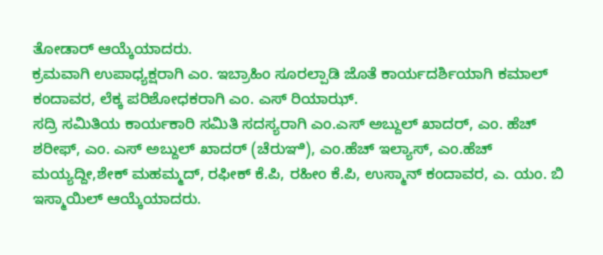ತೋಡಾರ್ ಆಯ್ಕೆಯಾದರು.
ಕ್ರಮವಾಗಿ ಉಪಾಧ್ಯಕ್ಷರಾಗಿ ಎಂ. ಇಬ್ರಾಹಿಂ ಸೂರಲ್ಪಾಡಿ ಜೊತೆ ಕಾರ್ಯದರ್ಶಿಯಾಗಿ ಕಮಾಲ್ ಕಂದಾವರ, ಲೆಕ್ಕ ಪರಿಶೋಧಕರಾಗಿ ಎಂ. ಎಸ್ ರಿಯಾಝ್.
ಸದ್ರಿ ಸಮಿತಿಯ ಕಾರ್ಯಕಾರಿ ಸಮಿತಿ ಸದಸ್ಯರಾಗಿ ಎಂ.ಎಸ್ ಅಬ್ದುಲ್ ಖಾದರ್, ಎಂ. ಹೆಚ್ ಶರೀಫ್, ಎಂ. ಎಸ್ ಅಬ್ದುಲ್ ಖಾದರ್ (ಚೆರುಞಿ), ಎಂ.ಹೆಚ್ ಇಲ್ಯಾಸ್, ಎಂ.ಹೆಚ್ ಮಯ್ಯದ್ದೀ,ಶೇಕ್ ಮಹಮ್ಮದ್, ರಫೀಕ್ ಕೆ.ಪಿ, ರಹೀಂ ಕೆ.ಪಿ, ಉಸ್ಮಾನ್ ಕಂದಾವರ, ಎ. ಯಂ. ಬಿ ಇಸ್ಮಾಯಿಲ್ ಆಯ್ಕೆಯಾದರು.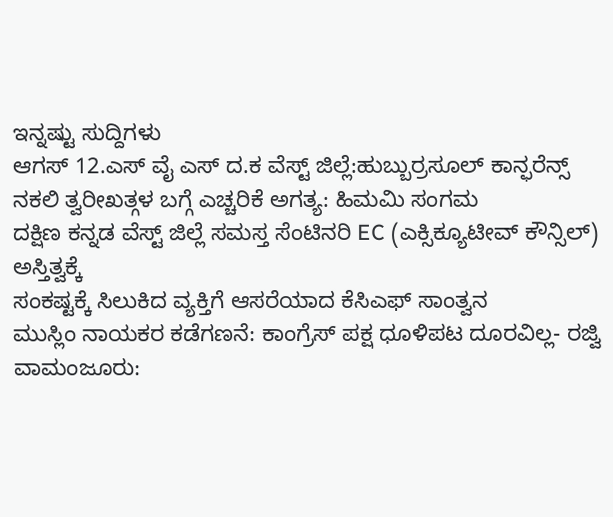ಇನ್ನಷ್ಟು ಸುದ್ದಿಗಳು
ಆಗಸ್ 12.ಎಸ್ ವೈ ಎಸ್ ದ.ಕ ವೆಸ್ಟ್ ಜಿಲ್ಲೆ:ಹುಬ್ಬುರ್ರಸೂಲ್ ಕಾನ್ಫರೆನ್ಸ್
ನಕಲಿ ತ್ವರೀಖತ್ಗಳ ಬಗ್ಗೆ ಎಚ್ಚರಿಕೆ ಅಗತ್ಯ: ಹಿಮಮಿ ಸಂಗಮ
ದಕ್ಷಿಣ ಕನ್ನಡ ವೆಸ್ಟ್ ಜಿಲ್ಲೆ ಸಮಸ್ತ ಸೆಂಟಿನರಿ EC (ಎಕ್ಸಿಕ್ಯೂಟೀವ್ ಕೌನ್ಸಿಲ್) ಅಸ್ತಿತ್ವಕ್ಕೆ
ಸಂಕಷ್ಟಕ್ಕೆ ಸಿಲುಕಿದ ವ್ಯಕ್ತಿಗೆ ಆಸರೆಯಾದ ಕೆಸಿಎಫ್ ಸಾಂತ್ವನ
ಮುಸ್ಲಿಂ ನಾಯಕರ ಕಡೆಗಣನೆ: ಕಾಂಗ್ರೆಸ್ ಪಕ್ಷ ಧೂಳಿಪಟ ದೂರವಿಲ್ಲ- ರಜ್ವಿ
ವಾಮಂಜೂರು: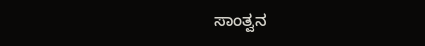ಸಾಂತ್ವನ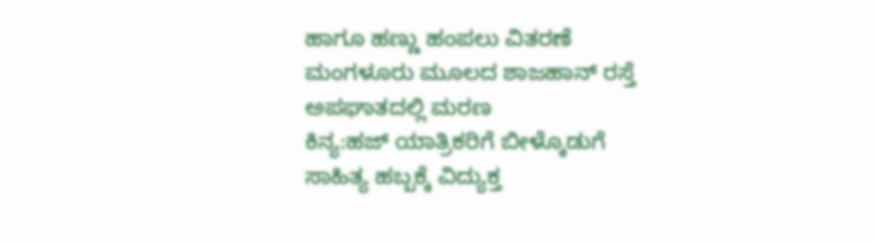ಹಾಗೂ ಹಣ್ಣು ಹಂಪಲು ವಿತರಣೆ
ಮಂಗಳೂರು ಮೂಲದ ಶಾಜಹಾನ್ ರಸ್ತೆ ಅಪಘಾತದಲ್ಲಿ ಮರಣ
ಕಿನ್ಯ:ಹಜ್ ಯಾತ್ರಿಕರಿಗೆ ಬೀಳ್ಕೊಡುಗೆ
ಸಾಹಿತ್ಯ ಹಬ್ಬಕ್ಕೆ ವಿದ್ಯುಕ್ತ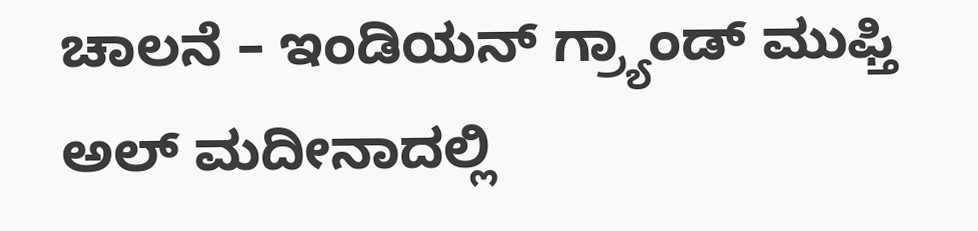ಚಾಲನೆ – ಇಂಡಿಯನ್ ಗ್ರ್ಯಾಂಡ್ ಮುಫ್ತಿ
ಅಲ್ ಮದೀನಾದಲ್ಲಿ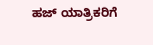ಹಜ್ ಯಾತ್ರಿಕರಿಗೆ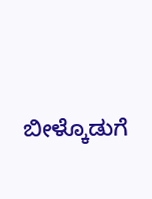ಬೀಳ್ಕೊಡುಗೆ